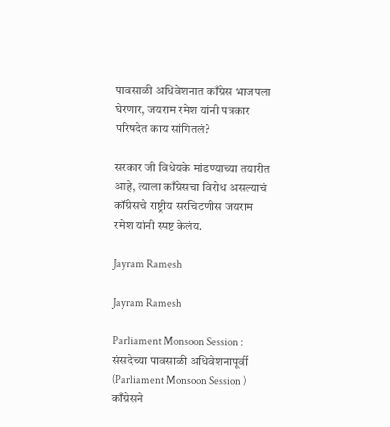पावसाळी अधिवेशनात काँग्रेस भाजपला घेरणार, जयराम रमेश यांनी पत्रकार परिषदेत काय सांगितलं?

सरकार जी विधेयके मांडण्याच्या तयारीत आहे, त्याला काँग्रेसचा विरोध असल्याचं कॉंग्रेसचे राष्ट्रीय सरचिटणीस जयराम रमेश यांनी स्पष्ट केलंय.

Jayram Ramesh

Jayram Ramesh

Parliament Monsoon Session : संसदेच्या पावसाळी अधिवेशनापूर्वी (Parliament Monsoon Session ) काँग्रेसने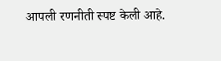आपली रणनीती स्पष्ट केली आहे.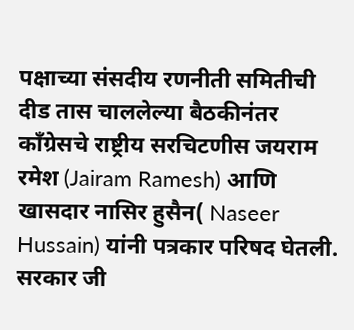पक्षाच्या संसदीय रणनीती समितीची दीड तास चाललेल्या बैठकीनंतर काँग्रेसचे राष्ट्रीय सरचिटणीस जयराम रमेश (Jairam Ramesh) आणि खासदार नासिर हुसैन( Naseer Hussain) यांनी पत्रकार परिषद घेतली. सरकार जी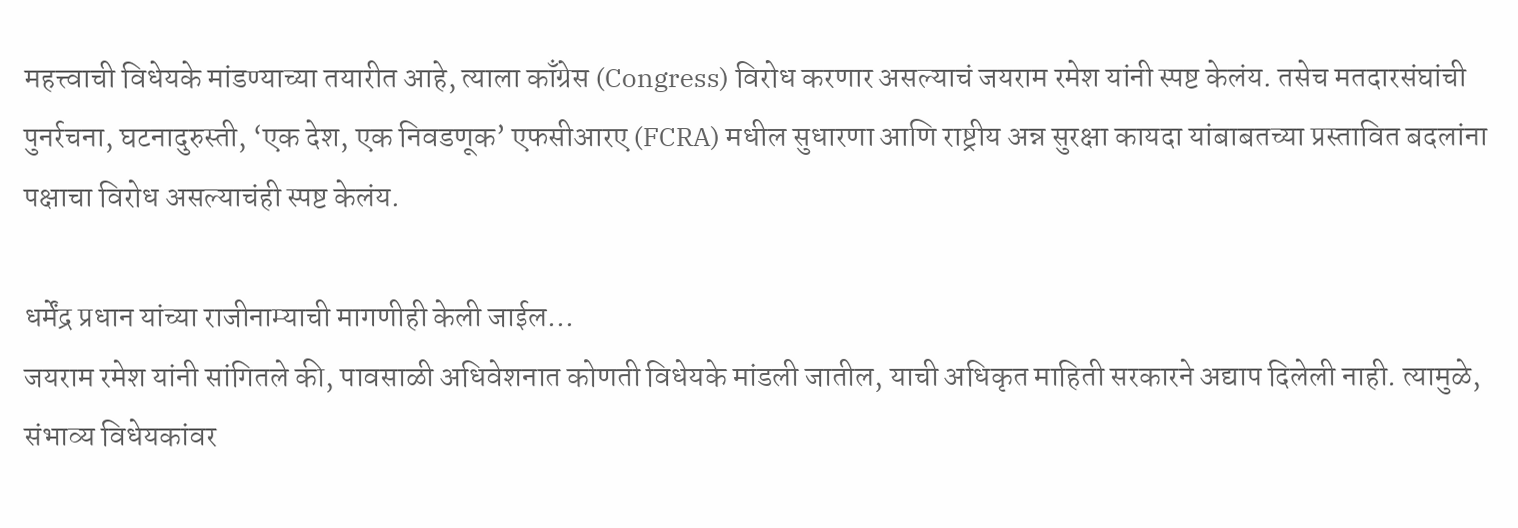महत्त्वाची विधेयके मांडण्याच्या तयारीत आहे, त्याला काँग्रेस (Congress) विरोध करणार असल्याचं जयराम रमेश यांनी स्पष्ट केलंय. तसेच मतदारसंघांची पुनर्रचना, घटनादुरुस्ती, ‘एक देश, एक निवडणूक’ एफसीआरए (FCRA) मधील सुधारणा आणि राष्ट्रीय अन्न सुरक्षा कायदा यांबाबतच्या प्रस्तावित बदलांना पक्षाचा विरोध असल्याचंही स्पष्ट केलंय.

धर्मेंद्र प्रधान यांच्या राजीनाम्याची मागणीही केली जाईल…
जयराम रमेश यांनी सांगितले की, पावसाळी अधिवेशनात कोणती विधेयके मांडली जातील, याची अधिकृत माहिती सरकारने अद्याप दिलेली नाही. त्यामुळे, संभाव्य विधेयकांवर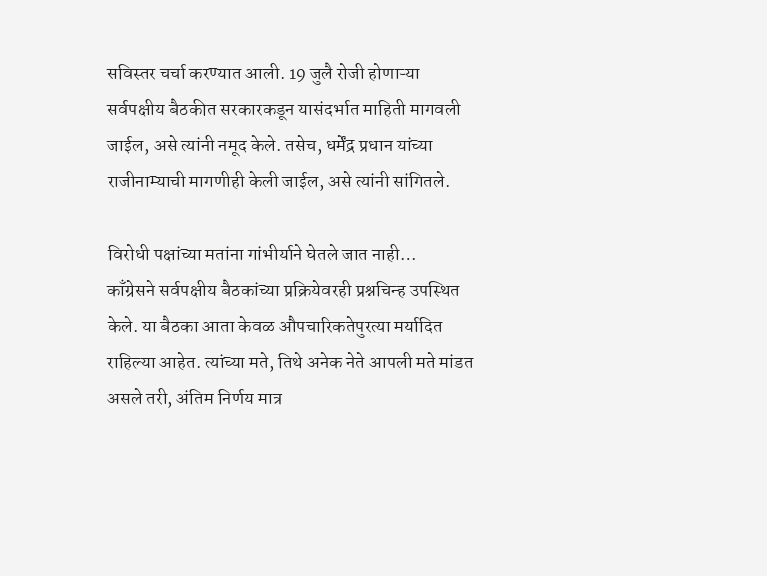सविस्तर चर्चा करण्यात आली. 19 जुलै रोजी होणाऱ्या सर्वपक्षीय बैठकीत सरकारकडून यासंदर्भात माहिती मागवली जाईल, असे त्यांनी नमूद केले. तसेच, धर्मेंद्र प्रधान यांच्या राजीनाम्याची मागणीही केली जाईल, असे त्यांनी सांगितले.

विरोधी पक्षांच्या मतांना गांभीर्याने घेतले जात नाही…
काँग्रेसने सर्वपक्षीय बैठकांच्या प्रक्रियेवरही प्रश्नचिन्ह उपस्थित केले. या बैठका आता केवळ औपचारिकतेपुरत्या मर्यादित राहिल्या आहेत. त्यांच्या मते, तिथे अनेक नेते आपली मते मांडत असले तरी, अंतिम निर्णय मात्र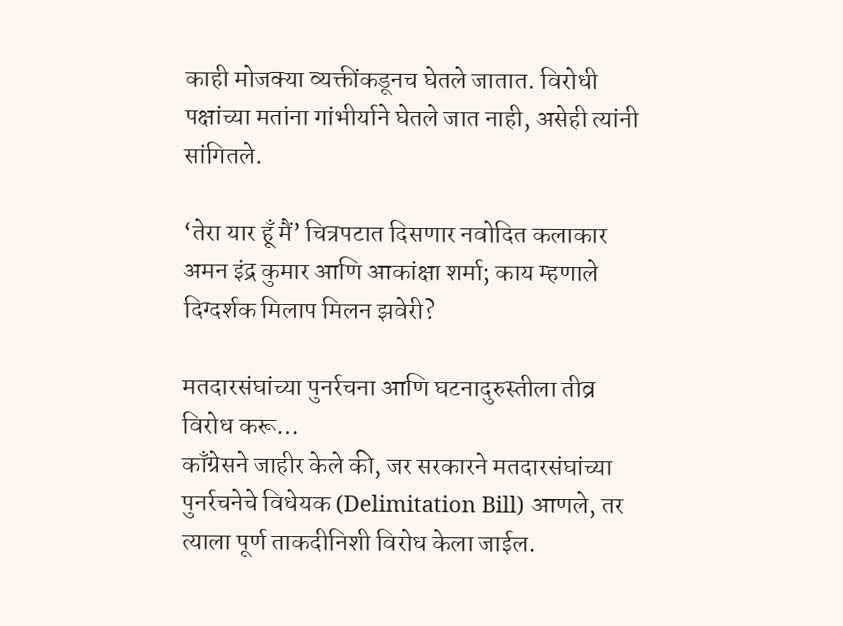काही मोजक्या व्यक्तींकडूनच घेतले जातात. विरोधी पक्षांच्या मतांना गांभीर्याने घेतले जात नाही, असेही त्यांनी सांगितले.

‘तेरा यार हूँ मैं’ चित्रपटात दिसणार नवोदित कलाकार अमन इंद्र कुमार आणि आकांक्षा शर्मा; काय म्हणाले दिग्दर्शक मिलाप मिलन झवेरी?

मतदारसंघांच्या पुनर्रचना आणि घटनादुरुस्तीला तीव्र विरोध करू…
काँग्रेसने जाहीर केले की, जर सरकारने मतदारसंघांच्या पुनर्रचनेचे विधेयक (Delimitation Bill) आणले, तर त्याला पूर्ण ताकदीनिशी विरोध केला जाईल.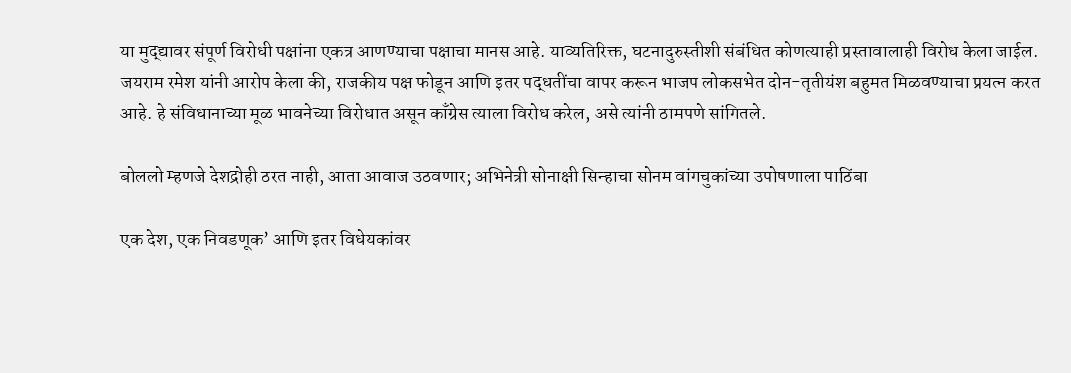या मुद्द्यावर संपूर्ण विरोधी पक्षांना एकत्र आणण्याचा पक्षाचा मानस आहे. याव्यतिरिक्त, घटनादुरुस्तीशी संबंधित कोणत्याही प्रस्तावालाही विरोध केला जाईल. जयराम रमेश यांनी आरोप केला की, राजकीय पक्ष फोडून आणि इतर पद्धतींचा वापर करून भाजप लोकसभेत दोन-तृतीयंश बहुमत मिळवण्याचा प्रयत्न करत आहे. हे संविधानाच्या मूळ भावनेच्या विरोधात असून काँग्रेस त्याला विरोध करेल, असे त्यांनी ठामपणे सांगितले.

बोललो म्हणजे देशद्रोही ठरत नाही, आता आवाज उठवणार; अभिनेत्री सोनाक्षी सिन्हाचा सोनम वांगचुकांच्या उपोषणाला पाठिंबा

एक देश, एक निवडणूक’ आणि इतर विधेयकांवर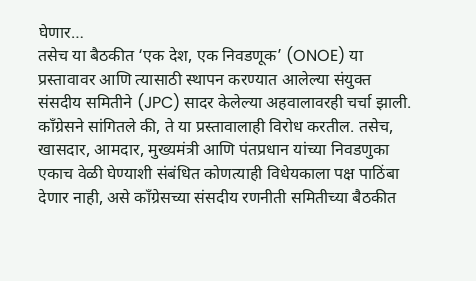घेणार…
तसेच या बैठकीत ‘एक देश, एक निवडणूक’ (ONOE) या प्रस्तावावर आणि त्यासाठी स्थापन करण्यात आलेल्या संयुक्त संसदीय समितीने (JPC) सादर केलेल्या अहवालावरही चर्चा झाली. काँग्रेसने सांगितले की, ते या प्रस्तावालाही विरोध करतील. तसेच, खासदार, आमदार, मुख्यमंत्री आणि पंतप्रधान यांच्या निवडणुका एकाच वेळी घेण्याशी संबंधित कोणत्याही विधेयकाला पक्ष पाठिंबा देणार नाही, असे काँग्रेसच्या संसदीय रणनीती समितीच्या बैठकीत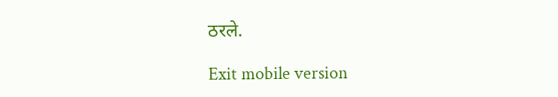ठरले.

Exit mobile version